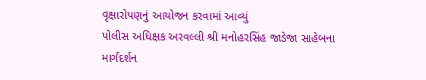વૃક્ષારોપણનું આયોજન કરવામાં આવ્યું
પોલીસ અધિક્ષક અરવલ્લી શ્રી મનોહરસિંહ જાડેજા સાહેબના માર્ગદર્શન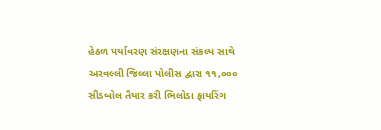હેઠળ પર્યાવરણ સંરક્ષણના સંકલ્પ સાથે અરવલ્લી જિલ્લા પોલીસ દ્વારા ૧૧,૦૦૦ સીડબોલ તૈયાર કરી ભિલોડા ફાયરિંગ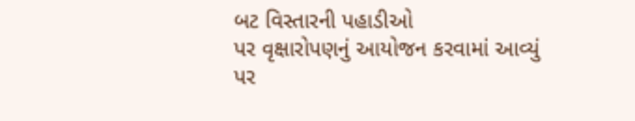બટ વિસ્તારની પહાડીઓ
પર વૃક્ષારોપણનું આયોજન કરવામાં આવ્યું
પર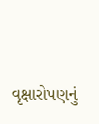વૃક્ષારોપણનું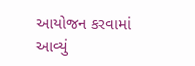આયોજન કરવામાં આવ્યું